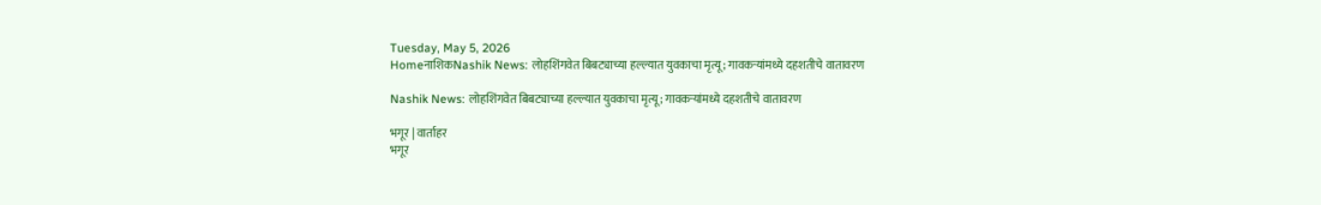Tuesday, May 5, 2026
HomeनाशिकNashik News: लोहशिंगवेत बिबट्याच्या हल्ल्यात युवकाचा मृत्यू; गावकऱ्यांमध्ये दहशतीचे वातावरण

Nashik News: लोहशिंगवेत बिबट्याच्या हल्ल्यात युवकाचा मृत्यू; गावकऱ्यांमध्ये दहशतीचे वातावरण

भगूर | वार्ताहर
भगूर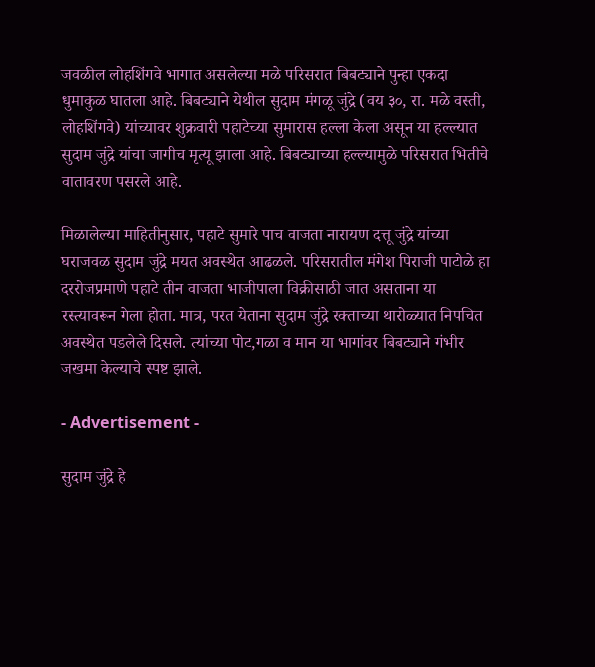जवळील लोहशिंगवे भागात असलेल्या मळे परिसरात बिबट्याने पुन्हा एकदा धुमाकुळ घातला आहे. बिबट्याने येथील सुदाम मंगळू जुंद्रे (वय ३०, रा. मळे वस्ती, लोहशिंगवे) यांच्यावर शुक्रवारी पहाटेच्या सुमारास हल्ला केला असून या हल्ल्यात सुदाम जुंद्रे यांचा जागीच मृत्यू झाला आहे. बिबट्याच्या हल्ल्यामुळे परिसरात भितीचे वातावरण पसरले आहे.

मिळालेल्या माहितीनुसार, पहाटे सुमारे पाच वाजता नारायण दत्तू जुंद्रे यांच्या घराजवळ सुदाम जुंद्रे मयत अवस्थेत आढळले. परिसरातील मंगेश पिराजी पाटोळे हा दररोजप्रमाणे पहाटे तीन वाजता भाजीपाला विक्रीसाठी जात असताना या रस्त्यावरून गेला होता. मात्र, परत येताना सुदाम जुंद्रे रक्ताच्या थारोळ्यात निपचित अवस्थेत पडलेले दिसले. त्यांच्या पोट,गळा व मान या भागांवर बिबट्याने गंभीर जखमा केल्याचे स्पष्ट झाले.

- Advertisement -

सुदाम जुंद्रे हे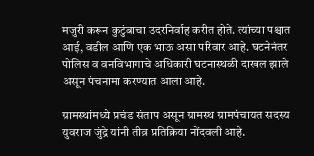मजुरी करून कुटुंबाचा उदरनिर्वाह करीत होते. त्यांच्या पश्चात आई, वडील आणि एक भाऊ असा परिवार आहे. घटनेनंतर पोलिस व वनविभागाचे अधिकारी घटनास्थळी दाखल झाले असून पंचनामा करण्यात आला आहे.

ग्रामस्थांमध्ये प्रचंड संताप असून ग्रामस्थ ग्रामपंचायत सदस्य युवराज जुंद्रे यांनी तीव्र प्रतिक्रिया नोंदवली आहे.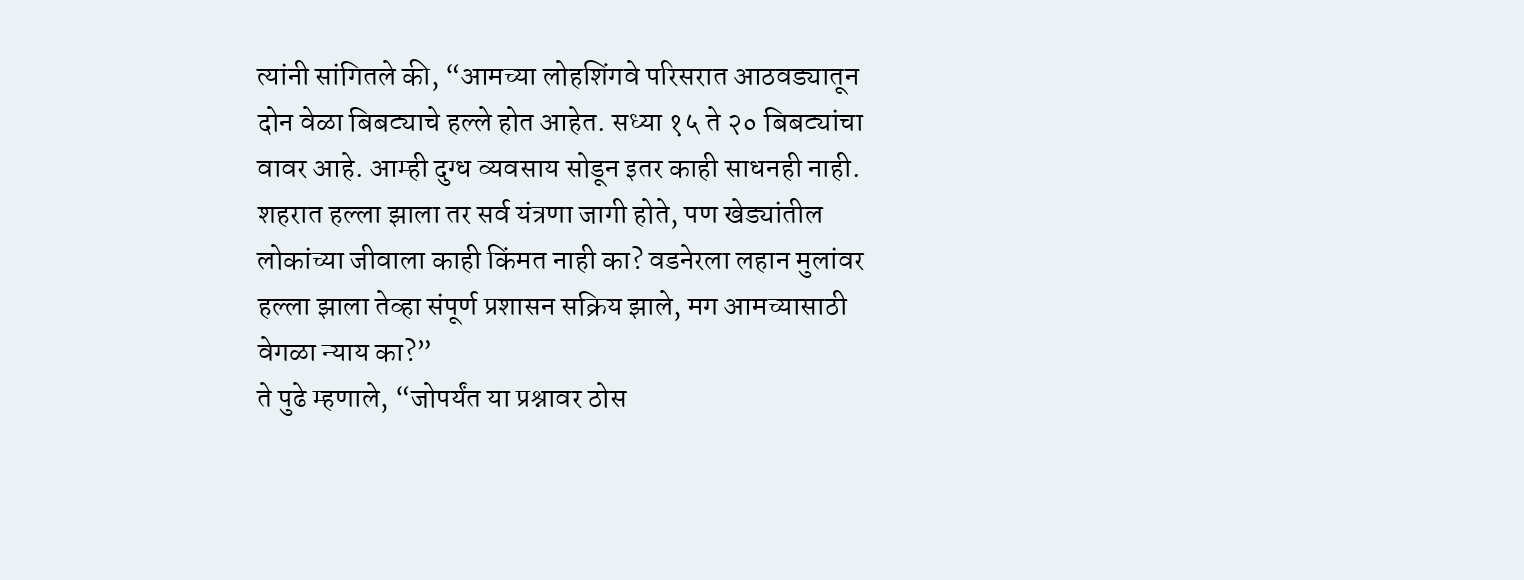त्यांनी सांगितले की, “आमच्या लोहशिंगवे परिसरात आठवड्यातून दोन वेळा बिबट्याचे हल्ले होत आहेत. सध्या १५ ते २० बिबट्यांचा वावर आहे. आम्ही दुग्ध व्यवसाय सोडून इतर काही साधनही नाही. शहरात हल्ला झाला तर सर्व यंत्रणा जागी होते, पण खेड्यांतील लोकांच्या जीवाला काही किंमत नाही का? वडनेरला लहान मुलांवर हल्ला झाला तेव्हा संपूर्ण प्रशासन सक्रिय झाले, मग आमच्यासाठी वेगळा न्याय का?”
ते पुढे म्हणाले, “जोपर्यंत या प्रश्नावर ठोस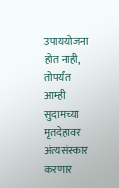उपाययोजना होत नाही, तोपर्यंत आम्ही सुदामच्या मृतदेहावर अंत्यसंस्कार करणार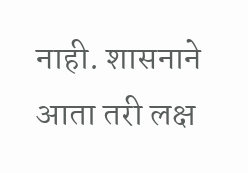नाही. शासनाने आता तरी लक्ष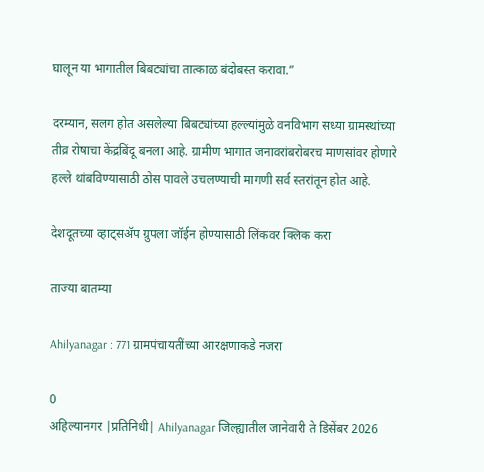घालून या भागातील बिबट्यांचा तात्काळ बंदोबस्त करावा.”

दरम्यान, सलग होत असलेल्या बिबट्यांच्या हल्ल्यांमुळे वनविभाग सध्या ग्रामस्थांच्या तीव्र रोषाचा केंद्रबिंदू बनला आहे. ग्रामीण भागात जनावरांबरोबरच माणसांवर होणारे हल्ले थांबविण्यासाठी ठोस पावले उचलण्याची मागणी सर्व स्तरांतून होत आहे.

देशदूतच्या व्हाट्सॲप ग्रुपला जॉईन होण्यासाठी लिंकवर क्लिक करा

ताज्या बातम्या

Ahilyanagar : 771 ग्रामपंचायतींच्या आरक्षणाकडे नजरा

0
अहिल्यानगर |प्रतिनिधी| Ahilyanagar जिल्ह्यातील जानेवारी ते डिसेंबर 2026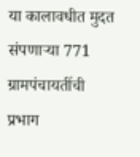या कालावधीत मुदत संपणार्‍या 771 ग्रामपंचायतींची प्रभाग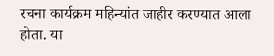रचना कार्यक्रम महिन्यांत जाहीर करण्यात आला होता. या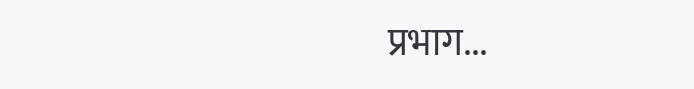प्रभाग...